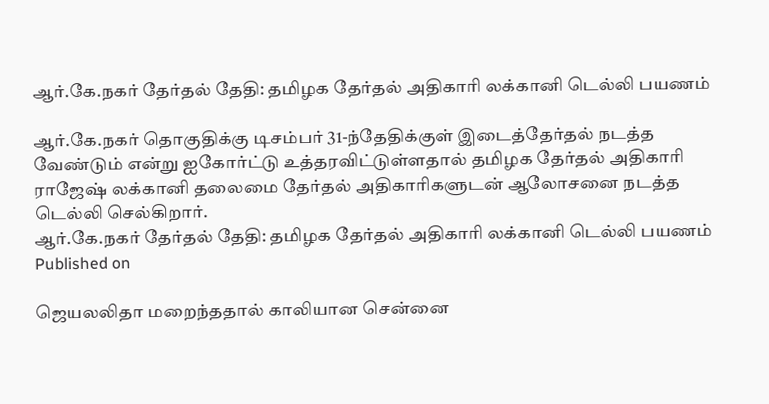ஆர்.கே.நகர் தேர்தல் தேதி: தமிழக தேர்தல் அதிகாரி லக்கானி டெல்லி பயணம்

ஆர்.கே.நகர் தொகுதிக்கு டிசம்பர் 31-ந்தேதிக்குள் இடைத்தேர்தல் நடத்த வேண்டும் என்று ஐகோர்ட்டு உத்தரவிட்டுள்ளதால் தமிழக தேர்தல் அதிகாரி ராஜேஷ் லக்கானி தலைமை தேர்தல் அதிகாரிகளுடன் ஆலோசனை நடத்த டெல்லி செல்கிறார்.
ஆர்.கே.நகர் தேர்தல் தேதி: தமிழக தேர்தல் அதிகாரி லக்கானி டெல்லி பயணம்
Published on

ஜெயலலிதா மறைந்ததால் காலியான சென்னை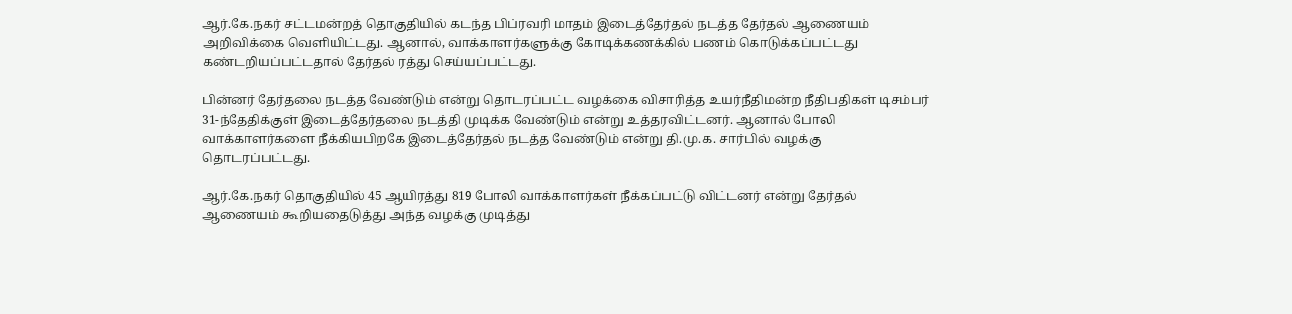ஆர்.கே.நகர் சட்டமன்றத் தொகுதியில் கடந்த பிப்ரவரி மாதம் இடைத்தேர்தல் நடத்த தேர்தல் ஆணையம் அறிவிக்கை வெளியிட்டது. ஆனால், வாக்காளர்களுக்கு கோடிக்கணக்கில் பணம் கொடுக்கப்பட்டது கண்டறியப்பட்டதால் தேர்தல் ரத்து செய்யப்பட்டது.

பின்னர் தேர்தலை நடத்த வேண்டும் என்று தொடரப்பட்ட வழக்கை விசாரித்த உயர்நீதிமன்ற நீதிபதிகள் டிசம்பர் 31-ந்தேதிக்குள் இடைத்தேர்தலை நடத்தி முடிக்க வேண்டும் என்று உத்தரவிட்டனர். ஆனால் போலி வாக்காளர்களை நீக்கியபிறகே இடைத்தேர்தல் நடத்த வேண்டும் என்று தி.மு.க. சார்பில் வழக்கு தொடரப்பட்டது.

ஆர்.கே.நகர் தொகுதியில் 45 ஆயிரத்து 819 போலி வாக்காளர்கள் நீக்கப்பட்டு விட்டனர் என்று தேர்தல் ஆணையம் கூறியதைடுத்து அந்த வழக்கு முடித்து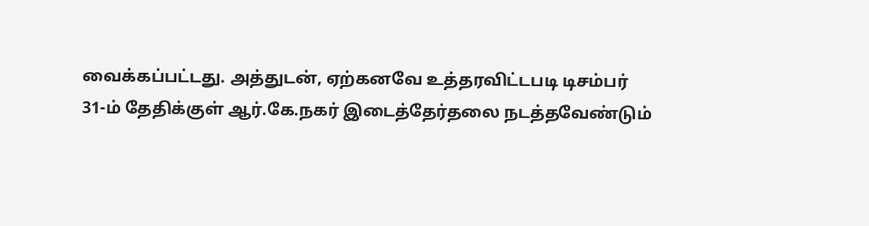வைக்கப்பட்டது. அத்துடன், ஏற்கனவே உத்தரவிட்டபடி டிசம்பர் 31-ம் தேதிக்குள் ஆர்.கே.நகர் இடைத்தேர்தலை நடத்தவேண்டும்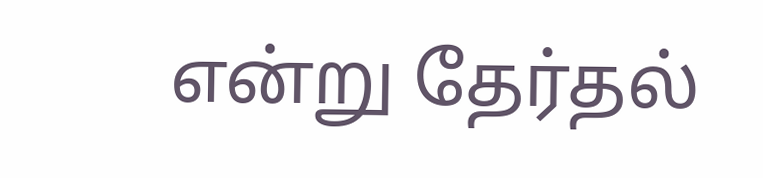என்று தேர்தல்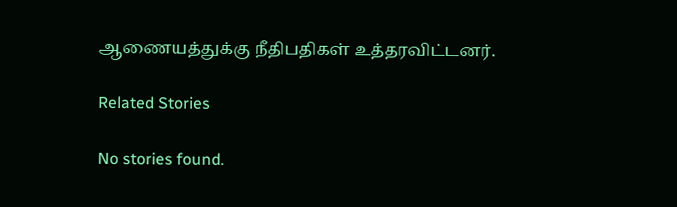ஆணையத்துக்கு நீதிபதிகள் உத்தரவிட்டனர்.

Related Stories

No stories found.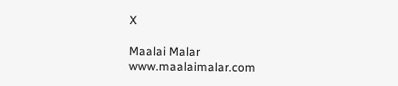X

Maalai Malar
www.maalaimalar.com